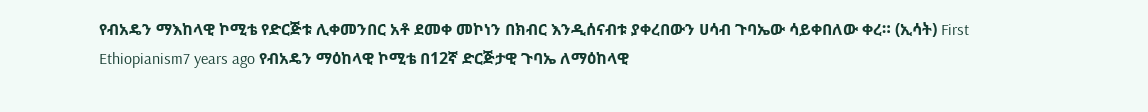የብአዴን ማእከላዊ ኮሚቴ የድርጅቱ ሊቀመንበር አቶ ደመቀ መኮነን በክብር እንዲሰናብቱ ያቀረበውን ሀሳብ ጉባኤው ሳይቀበለው ቀረ። (ኢሳት) First Ethiopianism7 years ago የብአዴን ማዕከላዊ ኮሚቴ በ12ኛ ድርጅታዊ ጉባኤ ለማዕከላዊ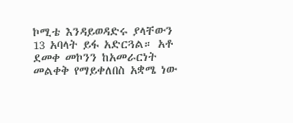ኮሚቴ እንዳይወዳድሩ ያላቸውን 13 አባላት ይፋ አድርጓል። አቶ ደመቀ መኮንን ከአመራርነት መልቀቅ የማይቀለበስ አቋሜ ነው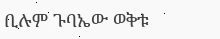ቢሉም ጉባኤው ወቅቱ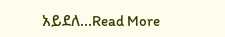አይደለ...Read More